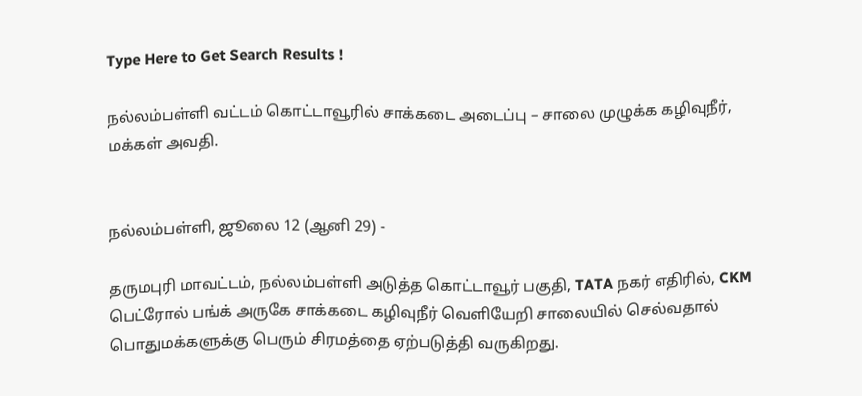Type Here to Get Search Results !

நல்லம்பள்ளி வட்டம் கொட்டாவூரில் சாக்கடை அடைப்பு – சாலை முழுக்க கழிவுநீர், மக்கள் அவதி.


நல்லம்பள்ளி, ஜூலை 12 (ஆனி 29) -

தருமபுரி மாவட்டம், நல்லம்பள்ளி அடுத்த கொட்டாவூர் பகுதி, TATA நகர் எதிரில், CKM பெட்ரோல் பங்க் அருகே சாக்கடை கழிவுநீர் வெளியேறி சாலையில் செல்வதால் பொதுமக்களுக்கு பெரும் சிரமத்தை ஏற்படுத்தி வருகிறது.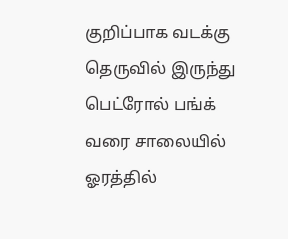குறிப்பாக வடக்கு தெருவில் இருந்து பெட்ரோல் பங்க் வரை சாலையில் ஓரத்தில்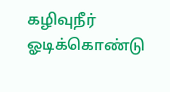கழிவுநீர் ஓடிக்கொண்டு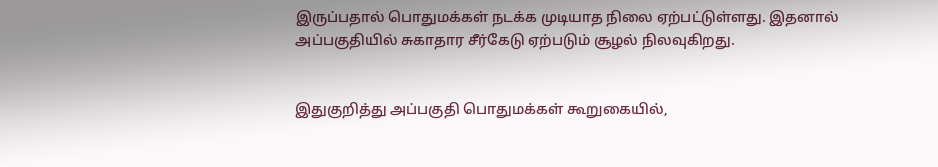இருப்பதால் பொதுமக்கள் நடக்க முடியாத நிலை ஏற்பட்டுள்ளது. இதனால் அப்பகுதியில் சுகாதார சீர்கேடு ஏற்படும் சூழல் நிலவுகிறது.


இதுகுறித்து அப்பகுதி பொதுமக்கள் கூறுகையில்,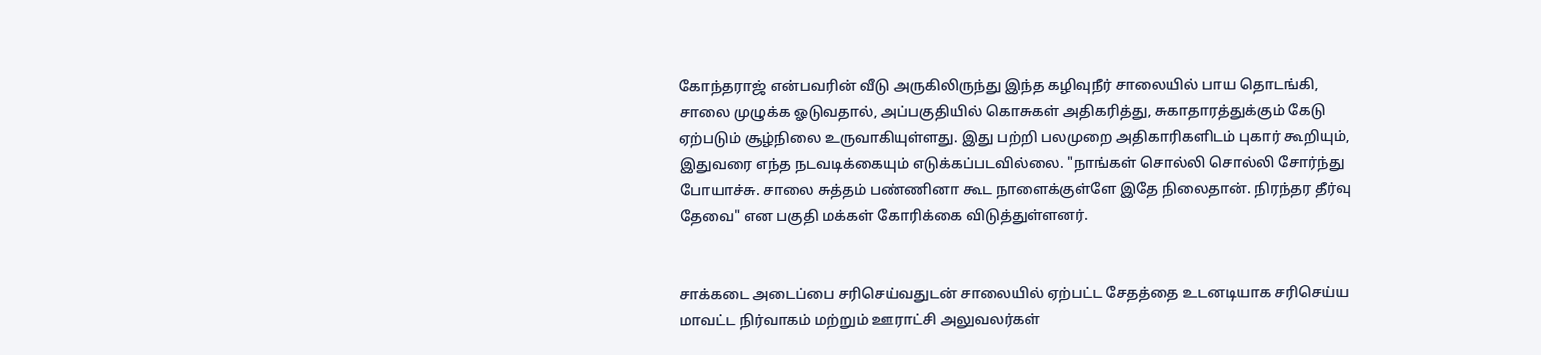கோந்தராஜ் என்பவரின் வீடு அருகிலிருந்து இந்த கழிவுநீர் சாலையில் பாய தொடங்கி, சாலை முழுக்க ஓடுவதால், அப்பகுதியில் கொசுகள் அதிகரித்து, சுகாதாரத்துக்கும் கேடு ஏற்படும் சூழ்நிலை உருவாகியுள்ளது. இது பற்றி பலமுறை அதிகாரிகளிடம் புகார் கூறியும், இதுவரை எந்த நடவடிக்கையும் எடுக்கப்படவில்லை. "நாங்கள் சொல்லி சொல்லி சோர்ந்து போயாச்சு. சாலை சுத்தம் பண்ணினா கூட நாளைக்குள்ளே இதே நிலைதான். நிரந்தர தீர்வு தேவை" என பகுதி மக்கள் கோரிக்கை விடுத்துள்ளனர்.


சாக்கடை அடைப்பை சரிசெய்வதுடன் சாலையில் ஏற்பட்ட சேதத்தை உடனடியாக சரிசெய்ய மாவட்ட நிர்வாகம் மற்றும் ஊராட்சி அலுவலர்கள்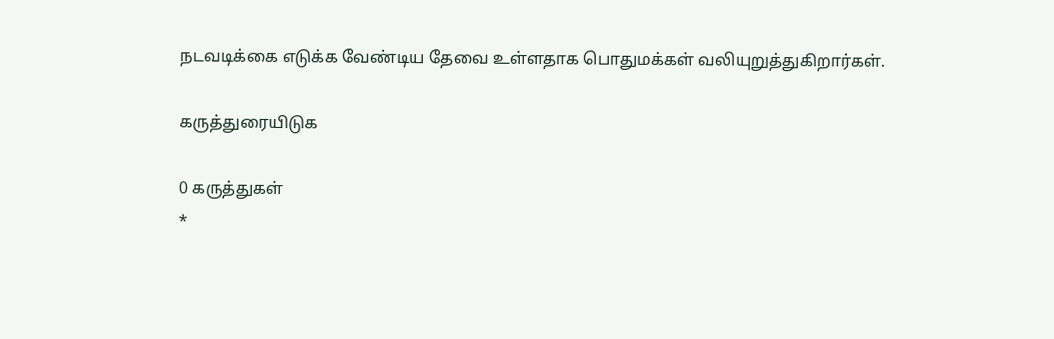நடவடிக்கை எடுக்க வேண்டிய தேவை உள்ளதாக பொதுமக்கள் வலியுறுத்துகிறார்கள்.

கருத்துரையிடுக

0 கருத்துகள்
*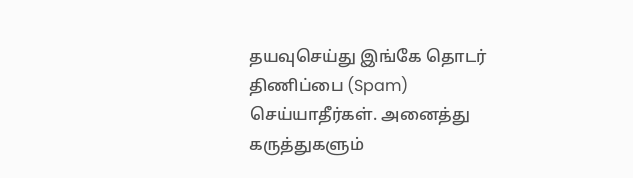தயவுசெய்து இங்கே தொடர் திணிப்பை (Spam) செய்யாதீர்கள். அனைத்து கருத்துகளும்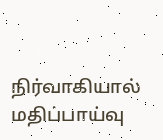நிர்வாகியால் மதிப்பாய்வு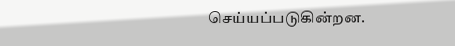செய்யப்படுகின்றன.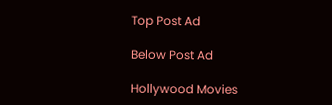Top Post Ad

Below Post Ad

Hollywood Movies